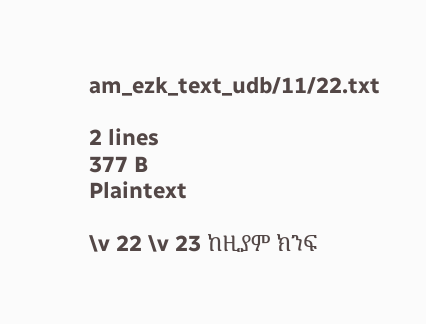am_ezk_text_udb/11/22.txt

2 lines
377 B
Plaintext

\v 22 \v 23 ከዚያም ክንፍ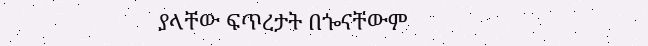ያላቸው ፍጥረታት በጐናቸውም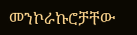መንኮራኩሮቻቸው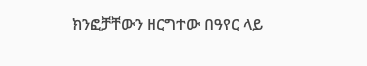ክንፎቻቸውን ዘርግተው በዓየር ላይ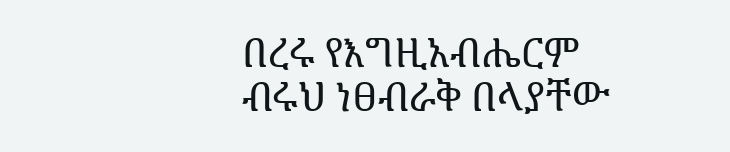በረሩ የእግዚአብሔርም ብሩህ ነፀብራቅ በላያቸው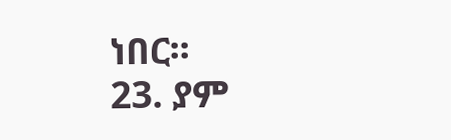ነበር፡፡
23. ያም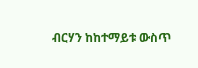ብርሃን ከከተማይቱ ውስጥ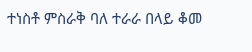ተነስቶ ምስራቅ ባለ ተራራ በላይ ቆመ